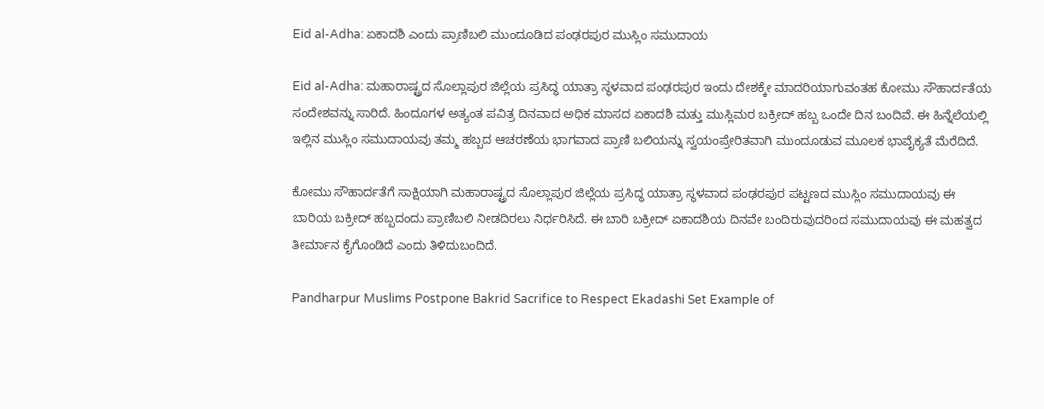Eid al-Adha: ಏಕಾದಶಿ ಎಂದು ಪ್ರಾಣಿಬಲಿ ಮುಂದೂಡಿದ ಪಂಢರಪುರ ಮುಸ್ಲಿಂ ಸಮುದಾಯ

Eid al-Adha: ಮಹಾರಾಷ್ಟ್ರದ ಸೊಲ್ಲಾಪುರ ಜಿಲ್ಲೆಯ ಪ್ರಸಿದ್ಧ ಯಾತ್ರಾ ಸ್ಥಳವಾದ ಪಂಢರಪುರ ಇಂದು ದೇಶಕ್ಕೇ ಮಾದರಿಯಾಗುವಂತಹ ಕೋಮು ಸೌಹಾರ್ದತೆಯ ಸಂದೇಶವನ್ನು ಸಾರಿದೆ. ಹಿಂದೂಗಳ ಅತ್ಯಂತ ಪವಿತ್ರ ದಿನವಾದ ಅಧಿಕ ಮಾಸದ ಏಕಾದಶಿ ಮತ್ತು ಮುಸ್ಲಿಮರ ಬಕ್ರೀದ್ ಹಬ್ಬ ಒಂದೇ ದಿನ ಬಂದಿವೆ. ಈ ಹಿನ್ನೆಲೆಯಲ್ಲಿ ಇಲ್ಲಿನ ಮುಸ್ಲಿಂ ಸಮುದಾಯವು ತಮ್ಮ ಹಬ್ಬದ ಆಚರಣೆಯ ಭಾಗವಾದ ಪ್ರಾಣಿ ಬಲಿಯನ್ನು ಸ್ವಯಂಪ್ರೇರಿತವಾಗಿ ಮುಂದೂಡುವ ಮೂಲಕ ಭಾವೈಕ್ಯತೆ ಮೆರೆದಿದೆ.

ಕೋಮು ಸೌಹಾರ್ದತೆಗೆ ಸಾಕ್ಷಿಯಾಗಿ ಮಹಾರಾಷ್ಟ್ರದ ಸೊಲ್ಲಾಪುರ ಜಿಲ್ಲೆಯ ಪ್ರಸಿದ್ಧ ಯಾತ್ರಾ ಸ್ಥಳವಾದ ಪಂಢರಪುರ ಪಟ್ಟಣದ ಮುಸ್ಲಿಂ ಸಮುದಾಯವು ಈ ಬಾರಿಯ ಬಕ್ರೀದ್ ಹಬ್ಬದಂದು ಪ್ರಾಣಿಬಲಿ ನೀಡದಿರಲು ನಿರ್ಧರಿಸಿದೆ. ಈ ಬಾರಿ ಬಕ್ರೀದ್ ಏಕಾದಶಿಯ ದಿನವೇ ಬಂದಿರುವುದರಿಂದ ಸಮುದಾಯವು ಈ ಮಹತ್ವದ ತೀರ್ಮಾನ ಕೈಗೊಂಡಿದೆ ಎಂದು ತಿಳಿದುಬಂದಿದೆ.

Pandharpur Muslims Postpone Bakrid Sacrifice to Respect Ekadashi Set Example of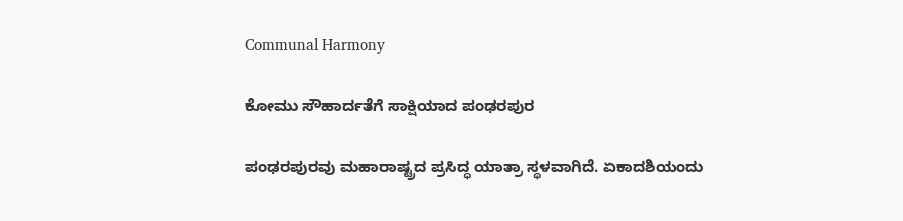Communal Harmony

ಕೋಮು ಸೌಹಾರ್ದತೆಗೆ ಸಾಕ್ಷಿಯಾದ ಪಂಢರಪುರ

ಪಂಢರಪುರವು ಮಹಾರಾಷ್ಟ್ರದ ಪ್ರಸಿದ್ಧ ಯಾತ್ರಾ ಸ್ಥಳವಾಗಿದೆ. ಏಕಾದಶಿಯಂದು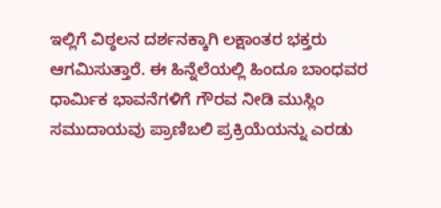ಇಲ್ಲಿಗೆ ವಿಠ್ಠಲನ ದರ್ಶನಕ್ಕಾಗಿ ಲಕ್ಷಾಂತರ ಭಕ್ತರು ಆಗಮಿಸುತ್ತಾರೆ. ಈ ಹಿನ್ನೆಲೆಯಲ್ಲಿ ಹಿಂದೂ ಬಾಂಧವರ ಧಾರ್ಮಿಕ ಭಾವನೆಗಳಿಗೆ ಗೌರವ ನೀಡಿ ಮುಸ್ಲಿಂ ಸಮುದಾಯವು ಪ್ರಾಣಿಬಲಿ ಪ್ರಕ್ರಿಯೆಯನ್ನು ಎರಡು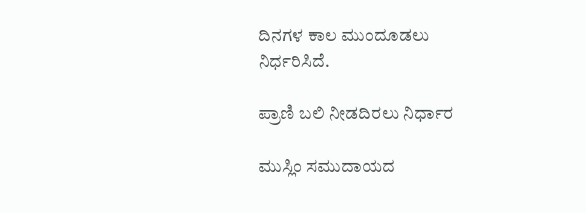ದಿನಗಳ ಕಾಲ ಮುಂದೂಡಲು ನಿರ್ಧರಿಸಿದೆ.

ಪ್ರಾಣಿ ಬಲಿ ನೀಡದಿರಲು ನಿರ್ಧಾರ

ಮುಸ್ಲಿಂ ಸಮುದಾಯದ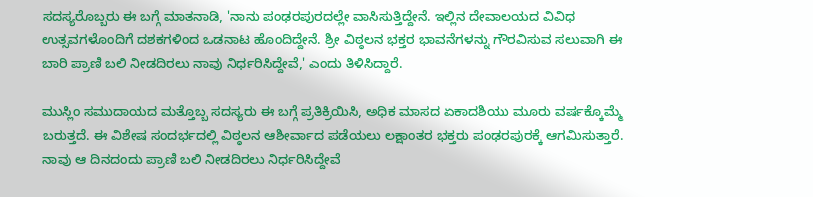ಸದಸ್ಯರೊಬ್ಬರು ಈ ಬಗ್ಗೆ ಮಾತನಾಡಿ, 'ನಾನು ಪಂಢರಪುರದಲ್ಲೇ ವಾಸಿಸುತ್ತಿದ್ದೇನೆ. ಇಲ್ಲಿನ ದೇವಾಲಯದ ವಿವಿಧ ಉತ್ಸವಗಳೊಂದಿಗೆ ದಶಕಗಳಿಂದ ಒಡನಾಟ ಹೊಂದಿದ್ದೇನೆ. ಶ್ರೀ ವಿಠ್ಠಲನ ಭಕ್ತರ ಭಾವನೆಗಳನ್ನು ಗೌರವಿಸುವ ಸಲುವಾಗಿ ಈ ಬಾರಿ ಪ್ರಾಣಿ ಬಲಿ ನೀಡದಿರಲು ನಾವು ನಿರ್ಧರಿಸಿದ್ದೇವೆ,' ಎಂದು ತಿಳಿಸಿದ್ದಾರೆ.

ಮುಸ್ಲಿಂ ಸಮುದಾಯದ ಮತ್ತೊಬ್ಬ ಸದಸ್ಯರು ಈ ಬಗ್ಗೆ ಪ್ರತಿಕ್ರಿಯಿಸಿ, ಅಧಿಕ ಮಾಸದ ಏಕಾದಶಿಯು ಮೂರು ವರ್ಷಕ್ಕೊಮ್ಮೆ ಬರುತ್ತದೆ. ಈ ವಿಶೇಷ ಸಂದರ್ಭದಲ್ಲಿ ವಿಠ್ಠಲನ ಆಶೀರ್ವಾದ ಪಡೆಯಲು ಲಕ್ಷಾಂತರ ಭಕ್ತರು ಪಂಢರಪುರಕ್ಕೆ ಆಗಮಿಸುತ್ತಾರೆ. ನಾವು ಆ ದಿನದಂದು ಪ್ರಾಣಿ ಬಲಿ ನೀಡದಿರಲು ನಿರ್ಧರಿಸಿದ್ದೇವೆ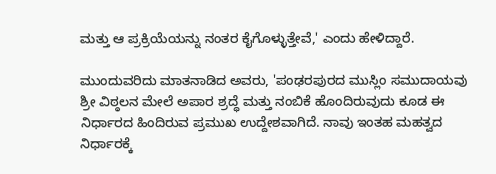ಮತ್ತು ಆ ಪ್ರಕ್ರಿಯೆಯನ್ನು ನಂತರ ಕೈಗೊಳ್ಳುತ್ತೇವೆ,' ಎಂದು ಹೇಳಿದ್ದಾರೆ.

ಮುಂದುವರಿದು ಮಾತನಾಡಿದ ಅವರು, 'ಪಂಢರಪುರದ ಮುಸ್ಲಿಂ ಸಮುದಾಯವು ಶ್ರೀ ವಿಠ್ಠಲನ ಮೇಲೆ ಅಪಾರ ಶ್ರದ್ಧೆ ಮತ್ತು ನಂಬಿಕೆ ಹೊಂದಿರುವುದು ಕೂಡ ಈ ನಿರ್ಧಾರದ ಹಿಂದಿರುವ ಪ್ರಮುಖ ಉದ್ದೇಶವಾಗಿದೆ. ನಾವು ಇಂತಹ ಮಹತ್ವದ ನಿರ್ಧಾರಕ್ಕೆ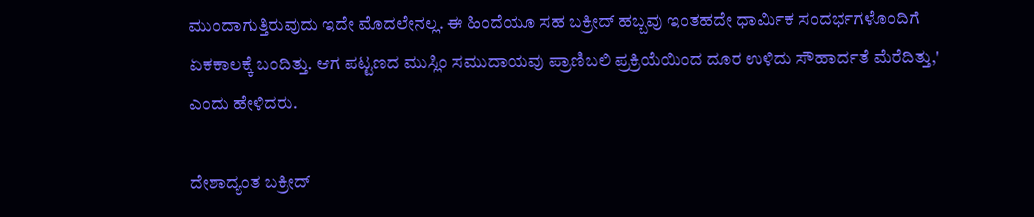ಮುಂದಾಗುತ್ತಿರುವುದು ಇದೇ ಮೊದಲೇನಲ್ಲ. ಈ ಹಿಂದೆಯೂ ಸಹ ಬಕ್ರೀದ್ ಹಬ್ಬವು ಇಂತಹದೇ ಧಾರ್ಮಿಕ ಸಂದರ್ಭಗಳೊಂದಿಗೆ ಏಕಕಾಲಕ್ಕೆ ಬಂದಿತ್ತು. ಆಗ ಪಟ್ಟಣದ ಮುಸ್ಲಿಂ ಸಮುದಾಯವು ಪ್ರಾಣಿಬಲಿ ಪ್ರಕ್ರಿಯೆಯಿಂದ ದೂರ ಉಳಿದು ಸೌಹಾರ್ದತೆ ಮೆರೆದಿತ್ತು,' ಎಂದು ಹೇಳಿದರು.

ದೇಶಾದ್ಯಂತ ಬಕ್ರೀದ್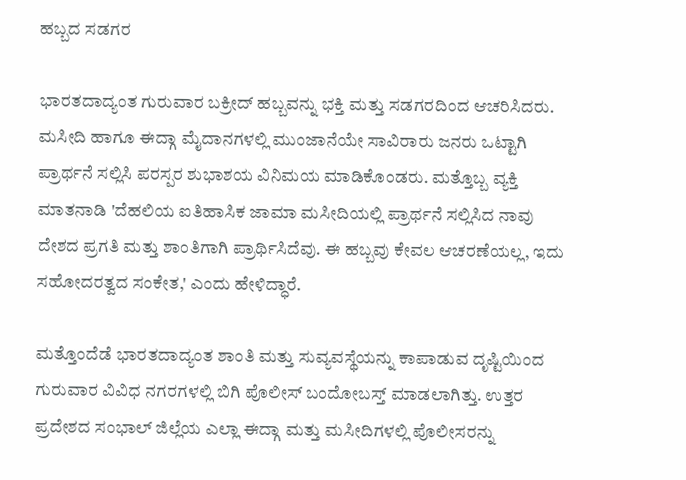ಹಬ್ಬದ ಸಡಗರ

ಭಾರತದಾದ್ಯಂತ ಗುರುವಾರ ಬಕ್ರೀದ್ ಹಬ್ಬವನ್ನು ಭಕ್ತಿ ಮತ್ತು ಸಡಗರದಿಂದ ಆಚರಿಸಿದರು. ಮಸೀದಿ ಹಾಗೂ ಈದ್ಗಾ ಮೈದಾನಗಳಲ್ಲಿ ಮುಂಜಾನೆಯೇ ಸಾವಿರಾರು ಜನರು ಒಟ್ಟಾಗಿ ಪ್ರಾರ್ಥನೆ ಸಲ್ಲಿಸಿ ಪರಸ್ಪರ ಶುಭಾಶಯ ವಿನಿಮಯ ಮಾಡಿಕೊಂಡರು. ಮತ್ತೊಬ್ಬ ವ್ಯಕ್ತಿ ಮಾತನಾಡಿ 'ದೆಹಲಿಯ ಐತಿಹಾಸಿಕ ಜಾಮಾ ಮಸೀದಿಯಲ್ಲಿ ಪ್ರಾರ್ಥನೆ ಸಲ್ಲಿಸಿದ ನಾವು ದೇಶದ ಪ್ರಗತಿ ಮತ್ತು ಶಾಂತಿಗಾಗಿ ಪ್ರಾರ್ಥಿಸಿದೆವು. ಈ ಹಬ್ಬವು ಕೇವಲ ಆಚರಣೆಯಲ್ಲ, ಇದು ಸಹೋದರತ್ವದ ಸಂಕೇತ,' ಎಂದು ಹೇಳಿದ್ಧಾರೆ.

ಮತ್ತೊಂದೆಡೆ ಭಾರತದಾದ್ಯಂತ ಶಾಂತಿ ಮತ್ತು ಸುವ್ಯವಸ್ಥೆಯನ್ನು ಕಾಪಾಡುವ ದೃಷ್ಟಿಯಿಂದ ಗುರುವಾರ ವಿವಿಧ ನಗರಗಳಲ್ಲಿ ಬಿಗಿ ಪೊಲೀಸ್ ಬಂದೋಬಸ್ತ್ ಮಾಡಲಾಗಿತ್ತು. ಉತ್ತರ ಪ್ರದೇಶದ ಸಂಭಾಲ್ ಜಿಲ್ಲೆಯ ಎಲ್ಲಾ ಈದ್ಗಾ ಮತ್ತು ಮಸೀದಿಗಳಲ್ಲಿ ಪೊಲೀಸರನ್ನು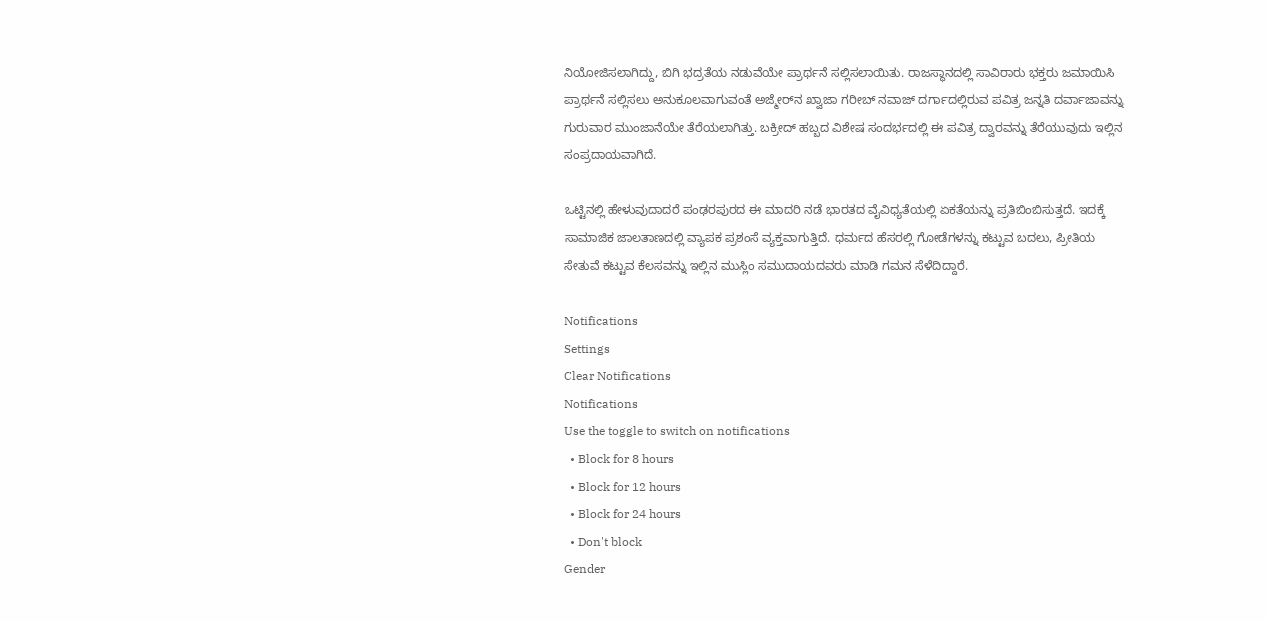ನಿಯೋಜಿಸಲಾಗಿದ್ದು, ಬಿಗಿ ಭದ್ರತೆಯ ನಡುವೆಯೇ ಪ್ರಾರ್ಥನೆ ಸಲ್ಲಿಸಲಾಯಿತು. ರಾಜಸ್ಥಾನದಲ್ಲಿ ಸಾವಿರಾರು ಭಕ್ತರು ಜಮಾಯಿಸಿ ಪ್ರಾರ್ಥನೆ ಸಲ್ಲಿಸಲು ಅನುಕೂಲವಾಗುವಂತೆ ಅಜ್ಮೇರ್‌ನ ಖ್ವಾಜಾ ಗರೀಬ್ ನವಾಜ್ ದರ್ಗಾದಲ್ಲಿರುವ ಪವಿತ್ರ ಜನ್ನತಿ ದರ್ವಾಜಾವನ್ನು ಗುರುವಾರ ಮುಂಜಾನೆಯೇ ತೆರೆಯಲಾಗಿತ್ತು. ಬಕ್ರೀದ್ ಹಬ್ಬದ ವಿಶೇಷ ಸಂದರ್ಭದಲ್ಲಿ ಈ ಪವಿತ್ರ ದ್ವಾರವನ್ನು ತೆರೆಯುವುದು ಇಲ್ಲಿನ ಸಂಪ್ರದಾಯವಾಗಿದೆ.

ಒಟ್ಟಿನಲ್ಲಿ ಹೇಳುವುದಾದರೆ ಪಂಢರಪುರದ ಈ ಮಾದರಿ ನಡೆ ಭಾರತದ ವೈವಿಧ್ಯತೆಯಲ್ಲಿ ಏಕತೆಯನ್ನು ಪ್ರತಿಬಿಂಬಿಸುತ್ತದೆ. ಇದಕ್ಕೆ ಸಾಮಾಜಿಕ ಜಾಲತಾಣದಲ್ಲಿ ವ್ಯಾಪಕ ಪ್ರಶಂಸೆ ವ್ಯಕ್ತವಾಗುತ್ತಿದೆ. ಧರ್ಮದ ಹೆಸರಲ್ಲಿ ಗೋಡೆಗಳನ್ನು ಕಟ್ಟುವ ಬದಲು, ಪ್ರೀತಿಯ ಸೇತುವೆ ಕಟ್ಟುವ ಕೆಲಸವನ್ನು ಇಲ್ಲಿನ ಮುಸ್ಲಿಂ ಸಮುದಾಯದವರು ಮಾಡಿ ಗಮನ ಸೆಳೆದಿದ್ದಾರೆ.

Notifications
Settings
Clear Notifications
Notifications
Use the toggle to switch on notifications
  • Block for 8 hours
  • Block for 12 hours
  • Block for 24 hours
  • Don't block
Gender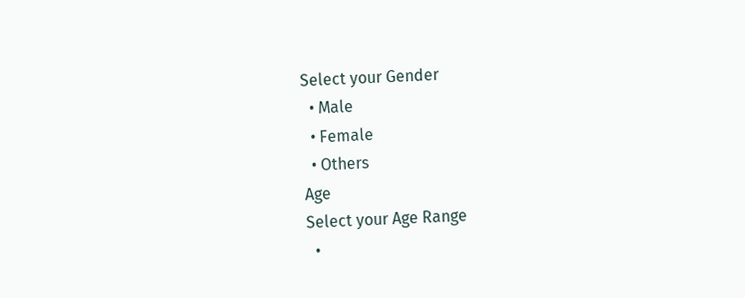Select your Gender
  • Male
  • Female
  • Others
Age
Select your Age Range
  •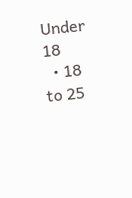Under 18
  • 18 to 25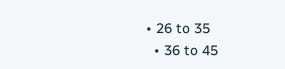• 26 to 35
  • 36 to 45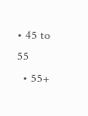• 45 to 55
  • 55+